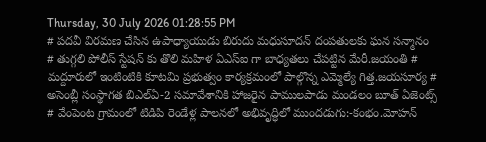Thursday, 30 July 2026 01:28:55 PM
# పదవీ విరమణ చేసిన ఉపాధ్యాయుడు బిరుదు మధుసూదన్ దంపతులకు ఘన సన్మానం # తుగ్గలి పోలీస్ స్టేషన్ కు తొలి మహిళ ఏఎస్ఐ గా బాధ్యతలు చేపట్టిన మేరీ.జయంతి # మద్దూరులో ఇంటింటికి కూటమి ప్రభుత్వం కార్యక్రమంలో పాల్గొన్న ఎమ్మెల్యే గిత్త.జయసూర్య # అసెంబ్లీ సంస్థాగత బిఎల్ఏ-2 సమావేశానికి హాజరైన పాములపాడు మండలం బూత్ ఏజెంట్స్ # వేంపెంట గ్రామంలో టిడిపి రెండేళ్ల పాలనలో అభివృద్ధిలో ముందడుగు:-కంభం.మోహన్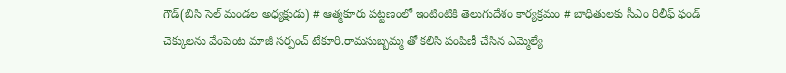గౌడ్(బిసి సెల్ మండల అధ్యక్షుడు) # ఆత్మకూరు పట్టణంలో ఇంటింటికి తెలుగుదేశం కార్యక్రమం # బాధితులకు సీఎం రిలీఫ్ ఫండ్ చెక్కులను వేంపెంట మాజీ సర్పంచ్ టేకూరి.రామసుబ్బమ్మ తో కలిసి పంపిణీ చేసిన ఎమ్మెల్యే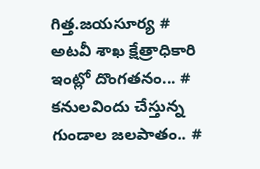గిత్త.జయసూర్య # అటవీ శాఖ క్షేత్రాధికారి ఇంట్లో దొంగతనం... # కనులవిందు చేస్తున్న గుండాల జలపాతం.. #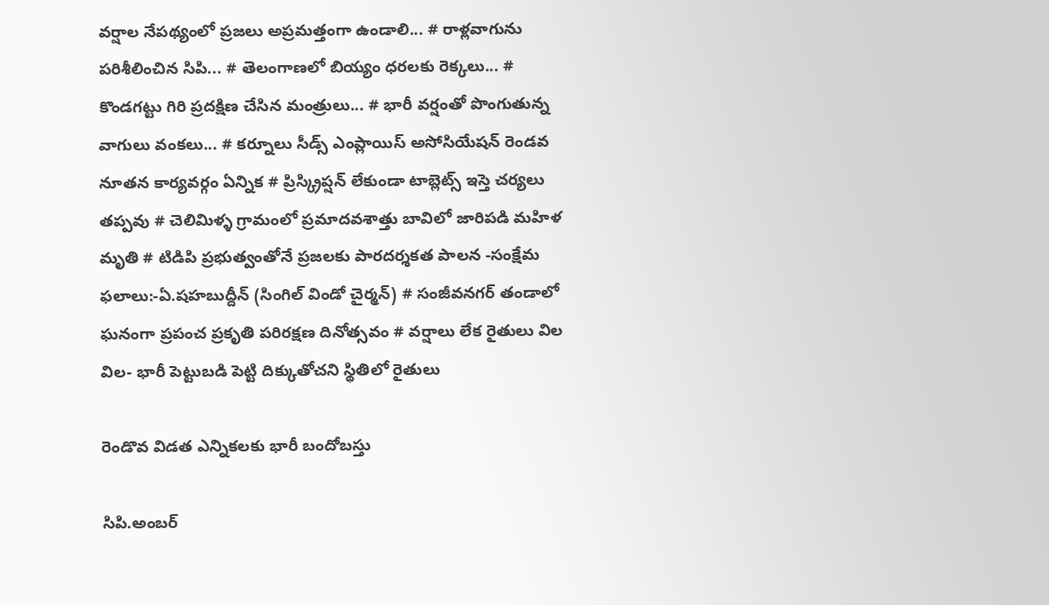వర్షాల నేపథ్యంలో ప్రజలు అప్రమత్తంగా ఉండాలి... # రాళ్లవాగును పరిశీలించిన సిపి... # తెలంగాణలో బియ్యం ధరలకు రెక్కలు... # కొండగట్టు గిరి ప్రదక్షిణ చేసిన మంత్రులు... # భారీ వర్షంతో పొంగుతున్న వాగులు వంకలు... # కర్నూలు సీడ్స్ ఎంప్లాయిస్ అసోసియేషన్ రెండవ నూతన కార్యవర్గం ఏన్నిక # ప్రిస్క్రిప్షన్ లేకుండా టాబ్లెట్స్ ఇస్తె చర్యలు తప్పవు # చెలిమిళ్ళ గ్రామంలో ప్రమాదవశాత్తు బావిలో జారిపడి మహిళ మృతి # టిడిపి ప్రభుత్వంతోనే ప్రజలకు పారదర్శకత పాలన -సంక్షేమ ఫలాలు:-ఏ.షహబుద్దీన్ (సింగిల్ విండో చైర్మన్) # సంజీవనగర్ తండాలో ఘనంగా ప్రపంచ ప్రకృతి పరిరక్షణ దినోత్సవం # వర్షాలు లేక రైతులు విల విల- భారీ పెట్టుబడి పెట్టి దిక్కుతోచని స్థితిలో రైతులు

రెండొవ విడత ఎన్నికలకు భారీ బందోబస్తు

సిపి.అంబర్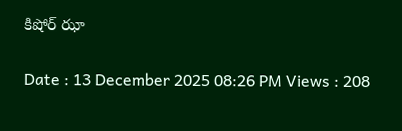కిషోర్ ఝా

Date : 13 December 2025 08:26 PM Views : 208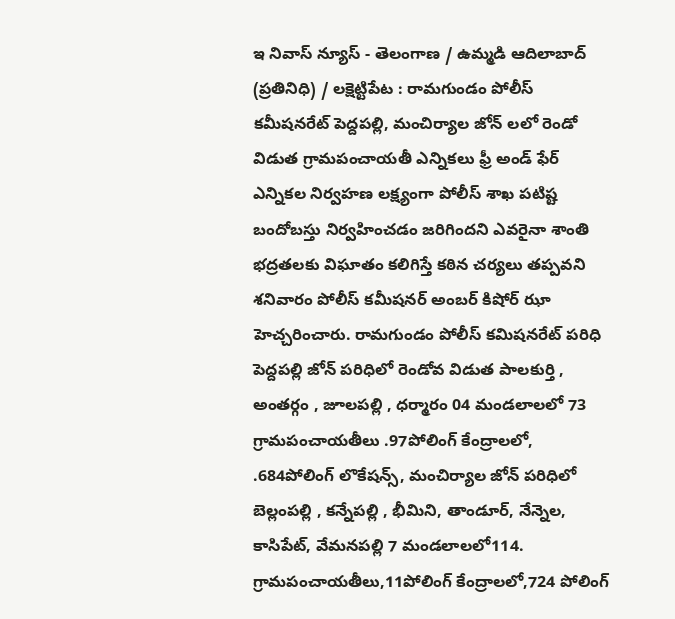ఇ నివాస్ న్యూస్ - తెలంగాణ / ఉమ్మడి ఆదిలాబాద్ (ప్రతినిధి) / లక్షెట్టిపేట : రామగుండం పోలీస్ కమీషనరేట్ పెద్దపల్లి, మంచిర్యాల జోన్ లలో రెండో విడుత గ్రామపంచాయతీ ఎన్నికలు ఫ్రీ అండ్ ఫేర్ ఎన్నికల నిర్వహణ లక్ష్యంగా పోలీస్ శాఖ పటిష్ట బందోబస్తు నిర్వహించడం జరిగిందని ఎవరైనా శాంతి భద్రతలకు విఘాతం కలిగిస్తే కఠిన చర్యలు తప్పవని శనివారం పోలీస్ కమీషనర్ అంబర్ కిషోర్ ఝా హెచ్చరించారు. రామగుండం పోలీస్ కమిషనరేట్ పరిధి పెద్దపల్లి జోన్ పరిధిలో రెండోవ విడుత పాలకుర్తి , అంతర్గం , జూలపల్లి , ధర్మారం 04 మండలాలలో 73 గ్రామపంచాయతీలు .97పోలింగ్ కేంద్రాలలో, .684పోలింగ్ లొకేషన్స్, మంచిర్యాల జోన్ పరిధిలో బెల్లంపల్లి , కన్నేపల్లి , భీమిని, తాండూర్, నేన్నెల, కాసిపేట్, వేమనపల్లి 7 మండలాలలో114. గ్రామపంచాయతీలు,11పోలింగ్ కేంద్రాలలో,724 పోలింగ్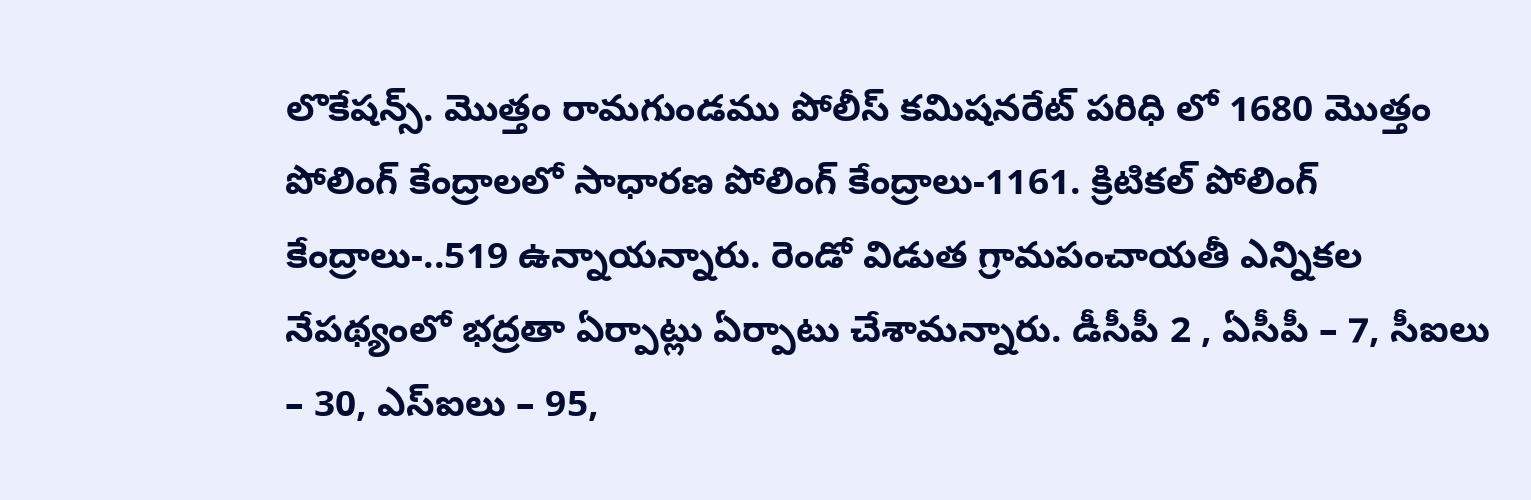లొకేషన్స్. మొత్తం రామగుండము పోలీస్ కమిషనరేట్ పరిధి లో 1680 మొత్తం పోలింగ్ కేంద్రాలలో సాధారణ పోలింగ్ కేంద్రాలు-1161. క్రిటికల్ పోలింగ్ కేంద్రాలు-..519 ఉన్నాయన్నారు. రెండో విడుత గ్రామపంచాయతీ ఎన్నికల నేపథ్యంలో భద్రతా ఏర్పాట్లు ఏర్పాటు చేశామన్నారు. డీసీపీ 2 , ఏసీపీ – 7, సీఐలు – 30, ఎస్‌ఐలు – 95,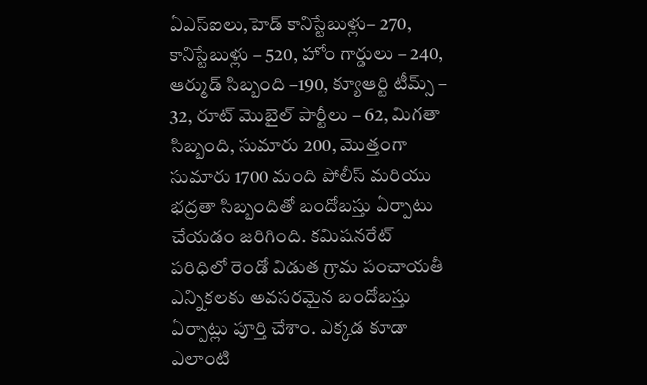ఏఎస్‌ఐలు,హెడ్ కానిస్టేబుళ్లు– 270, కానిస్టేబుళ్లు – 520, హోం గార్డులు – 240, ఆర్ముడ్ సిబ్బంది –190, క్యూఆర్టి టీమ్స్ – 32, రూట్ మొబైల్ పార్టీలు – 62, మిగతా సిబ్బంది, సుమారు 200, మొత్తంగా సుమారు 1700 మంది పోలీస్ మరియు భద్రతా సిబ్బందితో బందోబస్తు ఏర్పాటు చేయడం జరిగింది. కమిషనరేట్ పరిధిలో రెండో విడుత గ్రామ పంచాయతీ ఎన్నికలకు అవసరమైన బందోబస్తు ఏర్పాట్లు పూర్తి చేశాం. ఎక్కడ కూడా ఎలాంటి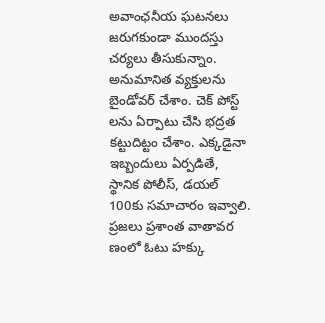అవాంఛనీయ ఘటనలు జరుగకుండా ముందస్తు చర్యలు తీసుకున్నాం. అనుమానిత వ్యక్తులను బైండోవర్ చేశాం. చెక్ పోస్ట్ లను ఏర్పాటు చేసి భద్రత కట్టుదిట్టం చేశాం. ఎక్కడైనా ఇబ్బందులు ఏర్పడితే, స్థానిక పోలీస్, డయల్ 100కు సమాచారం ఇవ్వాలి. ప్రజలు ప్రశాంత వాతావర ణంలో ఓటు హక్కు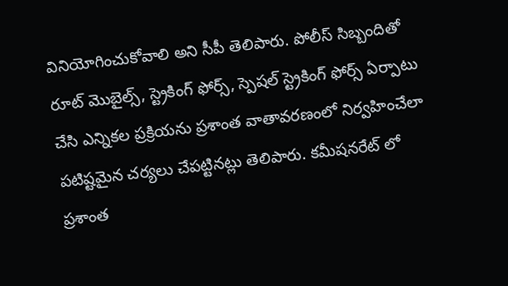వినియోగించుకోవాలి అని సీపీ తెలిపారు. పోలీస్ సిబ్బందితో రూట్ మొబైల్స్, స్ట్రెకింగ్ ఫోర్స్, స్పెషల్ స్ట్రెకింగ్ ఫోర్స్ ఏర్పాటు చేసి ఎన్నికల ప్రక్రియను ప్రశాంత వాతావరణంలో నిర్వహించేలా పటిష్టమైన చర్యలు చేపట్టినట్లు తెలిపారు. కమీషనరేట్ లో ప్రశాంత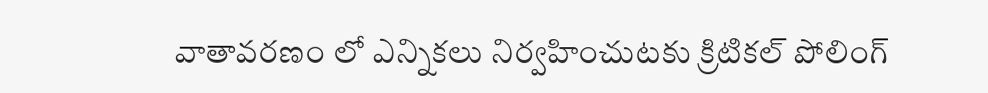వాతావరణం లో ఎన్నికలు నిర్వహించుటకు క్రిటికల్ పోలింగ్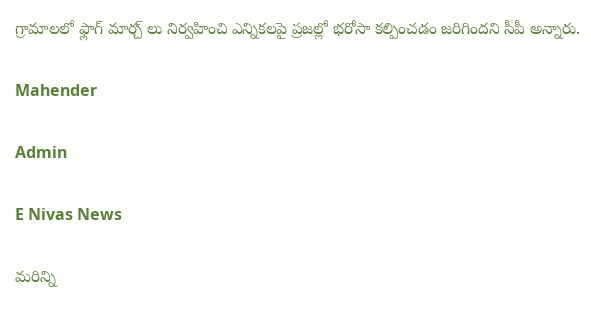గ్రామాలలో ఫ్లాగ్ మార్చ్ లు నిర్వహించి ఎన్నికలపై ప్రజల్లో భరోసా కల్పించడం జరిగిందని సీపీ అన్నారు.

Mahender

Admin

E Nivas News

మరిన్ని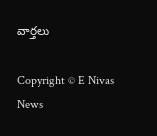వార్తలు

Copyright © E Nivas News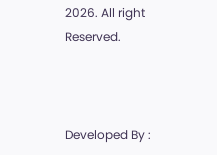2026. All right Reserved.



Developed By :